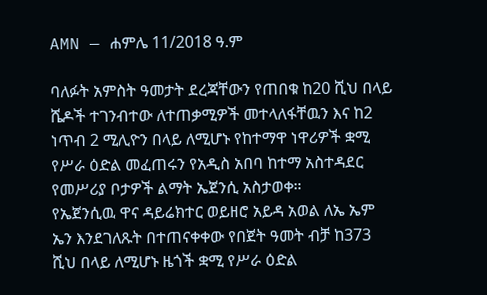AMN — ሐምሌ 11/2018 ዓ.ም

ባለፉት አምስት ዓመታት ደረጃቸውን የጠበቁ ከ20 ሺህ በላይ ሼዶች ተገንብተው ለተጠቃሚዎች መተላለፋቸዉን እና ከ2 ነጥብ 2 ሚሊዮን በላይ ለሚሆኑ የከተማዋ ነዋሪዎች ቋሚ የሥራ ዕድል መፈጠሩን የአዲስ አበባ ከተማ አስተዳደር የመሥሪያ ቦታዎች ልማት ኤጀንሲ አስታወቀ።
የኤጀንሲዉ ዋና ዳይሬክተር ወይዘሮ አይዳ አወል ለኤ ኤም ኤን እንደገለጹት በተጠናቀቀው የበጀት ዓመት ብቻ ከ373 ሺህ በላይ ለሚሆኑ ዜጎች ቋሚ የሥራ ዕድል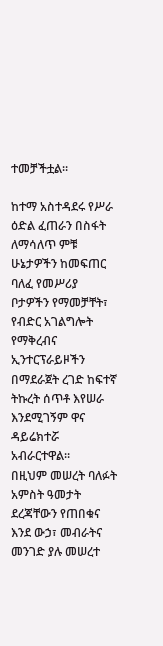ተመቻችቷል።

ከተማ አስተዳደሩ የሥራ ዕድል ፈጠራን በስፋት ለማሳለጥ ምቹ ሁኔታዎችን ከመፍጠር ባለፈ የመሥሪያ ቦታዎችን የማመቻቸት፣ የብድር አገልግሎት የማቅረብና ኢንተርፕራይዞችን በማደራጀት ረገድ ከፍተኛ ትኩረት ሰጥቶ እየሠራ እንደሚገኝም ዋና ዳይሬክተሯ አብራርተዋል።
በዚህም መሠረት ባለፉት አምስት ዓመታት ደረጃቸውን የጠበቁና እንደ ውኃ፣ መብራትና መንገድ ያሉ መሠረተ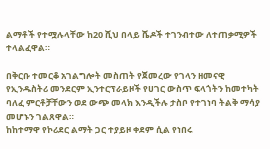ልማቶች የተሟሉላቸው ከ20 ሺህ በላይ ሼዶች ተገንብተው ለተጠቃሚዎች ተላልፈዋል።

በቅርቡ ተመርቆ አገልግሎት መስጠት የጀመረው የገላን ዘመናዊ የኢንዱስትሪ መንደርም ኢንተርፕራይዞች የሀገር ውስጥ ፍላጎትን ከመተካት ባለፈ ምርቶቻቸውን ወደ ውጭ መላክ እንዲችሉ ታስቦ የተገነባ ትልቅ ማሳያ መሆኑን ገልጸዋል።
ከከተማዋ የኮሪደር ልማት ጋር ተያይዞ ቀደም ሲል የነበሩ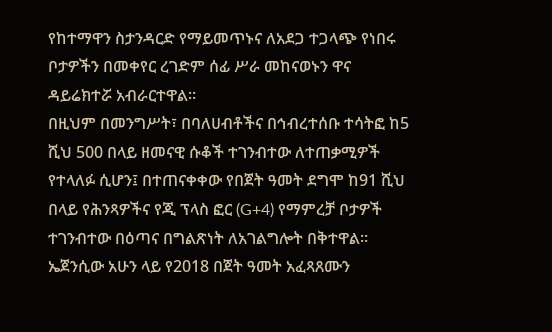የከተማዋን ስታንዳርድ የማይመጥኑና ለአደጋ ተጋላጭ የነበሩ ቦታዎችን በመቀየር ረገድም ሰፊ ሥራ መከናወኑን ዋና ዳይሬክተሯ አብራርተዋል።
በዚህም በመንግሥት፣ በባለሀብቶችና በኅብረተሰቡ ተሳትፎ ከ5 ሺህ 500 በላይ ዘመናዊ ሱቆች ተገንብተው ለተጠቃሚዎች የተላለፉ ሲሆን፤ በተጠናቀቀው የበጀት ዓመት ደግሞ ከ91 ሺህ በላይ የሕንጻዎችና የጂ ፕላስ ፎር (G+4) የማምረቻ ቦታዎች ተገንብተው በዕጣና በግልጽነት ለአገልግሎት በቅተዋል።
ኤጀንሲው አሁን ላይ የ2018 በጀት ዓመት አፈጻጸሙን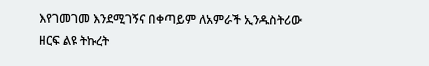እየገመገመ እንደሚገኝና በቀጣይም ለአምራች ኢንዱስትሪው ዘርፍ ልዩ ትኩረት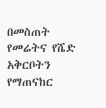በመስጠት የመሬትና የሼድ አቅርቦትን የማጠናከር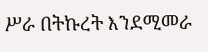ሥራ በትኩረት እንደሚመራ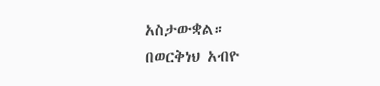አስታውቋል።
በወርቅነህ አብዮ